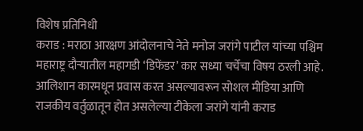विशेष प्रतिनिधी
कराड : मराठा आरक्षण आंदोलनाचे नेते मनोज जरांगे पाटील यांच्या पश्चिम महाराष्ट्र दौऱ्यातील महागडी ‘डिफेंडर’ कार सध्या चर्चेचा विषय ठरली आहे. आलिशान कारमधून प्रवास करत असल्यावरून सोशल मीडिया आणि राजकीय वर्तुळातून होत असलेल्या टीकेला जरांगे यांनी कराड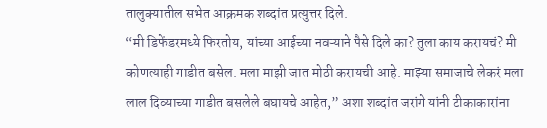तालुक्यातील सभेत आक्रमक शब्दांत प्रत्युत्तर दिले.
“मी डिफेंडरमध्ये फिरतोय, यांच्या आईच्या नवऱ्याने पैसे दिले का? तुला काय करायचं? मी कोणत्याही गाडीत बसेल. मला माझी जात मोठी करायची आहे. माझ्या समाजाचे लेकरं मला लाल दिव्याच्या गाडीत बसलेले बघायचे आहेत,” अशा शब्दांत जरांगे यांनी टीकाकारांना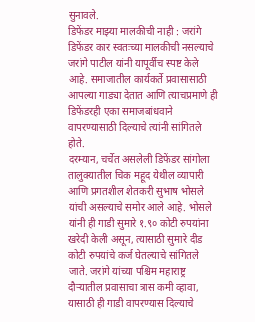सुनावले.
डिफेंडर माझ्या मालकीची नाही : जरांगे
डिफेंडर कार स्वतःच्या मालकीची नसल्याचे जरांगे पाटील यांनी यापूर्वीच स्पष्ट केले आहे. समाजातील कार्यकर्ते प्रवासासाठी आपल्या गाड्या देतात आणि त्याचप्रमाणे ही डिफेंडरही एका समाजबांधवाने वापरण्यासाठी दिल्याचे त्यांनी सांगितले होते.
दरम्यान, चर्चेत असलेली डिफेंडर सांगोला तालुक्यातील चिक महूद येथील व्यापारी आणि प्रगतशील शेतकरी सुभाष भोसले यांची असल्याचे समोर आले आहे. भोसले यांनी ही गाडी सुमारे १.९० कोटी रुपयांना खरेदी केली असून, त्यासाठी सुमारे दीड कोटी रुपयांचे कर्ज घेतल्याचे सांगितले जाते. जरांगे यांच्या पश्चिम महाराष्ट्र दौऱ्यातील प्रवासाचा त्रास कमी व्हावा, यासाठी ही गाडी वापरण्यास दिल्याचे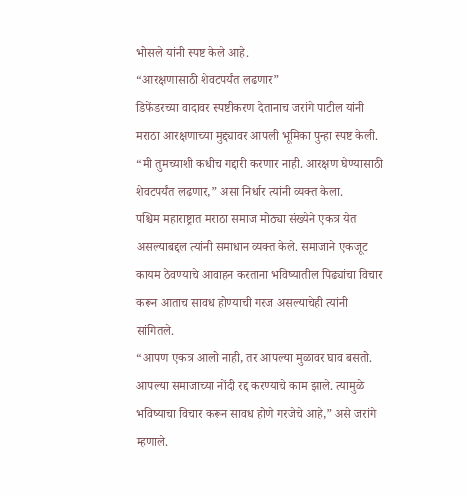भोसले यांनी स्पष्ट केले आहे.
“आरक्षणासाठी शेवटपर्यंत लढणार”
डिफेंडरच्या वादावर स्पष्टीकरण देतानाच जरांगे पाटील यांनी मराठा आरक्षणाच्या मुद्द्यावर आपली भूमिका पुन्हा स्पष्ट केली. “मी तुमच्याशी कधीच गद्दारी करणार नाही. आरक्षण घेण्यासाठी शेवटपर्यंत लढणार,” असा निर्धार त्यांनी व्यक्त केला.
पश्चिम महाराष्ट्रात मराठा समाज मोठ्या संख्येने एकत्र येत असल्याबद्दल त्यांनी समाधान व्यक्त केले. समाजाने एकजूट कायम ठेवण्याचे आवाहन करताना भविष्यातील पिढ्यांचा विचार करून आताच सावध होण्याची गरज असल्याचेही त्यांनी सांगितले.
“आपण एकत्र आलो नाही, तर आपल्या मुळावर घाव बसतो. आपल्या समाजाच्या नोंदी रद्द करण्याचे काम झाले. त्यामुळे भविष्याचा विचार करून सावध होणे गरजेचे आहे,” असे जरांगे म्हणाले.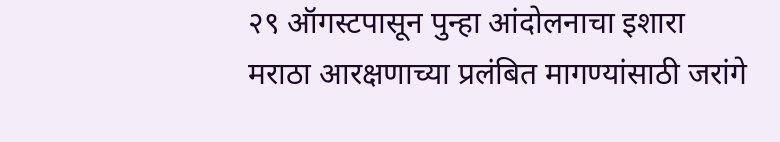२९ ऑगस्टपासून पुन्हा आंदोलनाचा इशारा
मराठा आरक्षणाच्या प्रलंबित मागण्यांसाठी जरांगे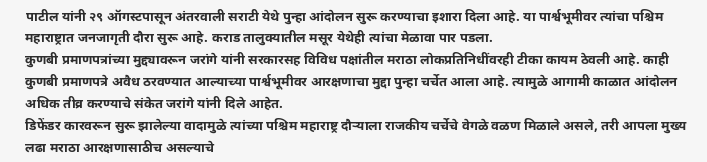पाटील यांनी २९ ऑगस्टपासून अंतरवाली सराटी येथे पुन्हा आंदोलन सुरू करण्याचा इशारा दिला आहे. या पार्श्वभूमीवर त्यांचा पश्चिम महाराष्ट्रात जनजागृती दौरा सुरू आहे. कराड तालुक्यातील मसूर येथेही त्यांचा मेळावा पार पडला.
कुणबी प्रमाणपत्रांच्या मुद्द्यावरून जरांगे यांनी सरकारसह विविध पक्षांतील मराठा लोकप्रतिनिधींवरही टीका कायम ठेवली आहे. काही कुणबी प्रमाणपत्रे अवैध ठरवण्यात आल्याच्या पार्श्वभूमीवर आरक्षणाचा मुद्दा पुन्हा चर्चेत आला आहे. त्यामुळे आगामी काळात आंदोलन अधिक तीव्र करण्याचे संकेत जरांगे यांनी दिले आहेत.
डिफेंडर कारवरून सुरू झालेल्या वादामुळे त्यांच्या पश्चिम महाराष्ट्र दौऱ्याला राजकीय चर्चेचे वेगळे वळण मिळाले असले, तरी आपला मुख्य लढा मराठा आरक्षणासाठीच असल्याचे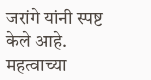जरांगे यांनी स्पष्ट केले आहे.
महत्वाच्या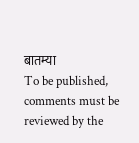बातम्या
To be published, comments must be reviewed by the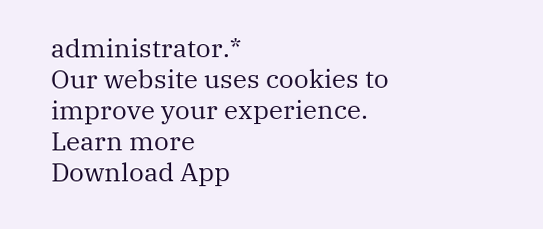administrator.*
Our website uses cookies to improve your experience. Learn more
Download App